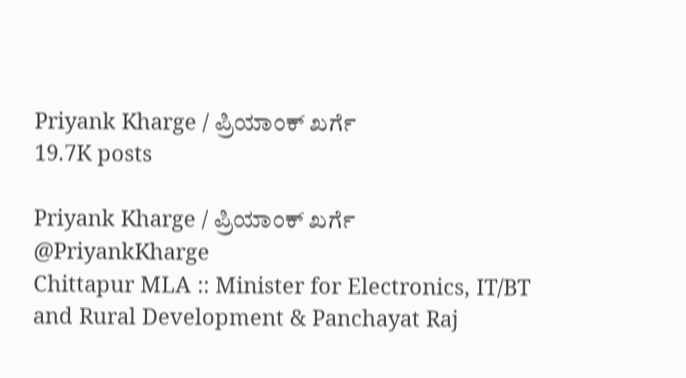Priyank Kharge / ಪ್ರಿಯಾಂಕ್ ಖರ್ಗೆ
19.7K posts

Priyank Kharge / ಪ್ರಿಯಾಂಕ್ ಖರ್ಗೆ
@PriyankKharge
Chittapur MLA :: Minister for Electronics, IT/BT and Rural Development & Panchayat Raj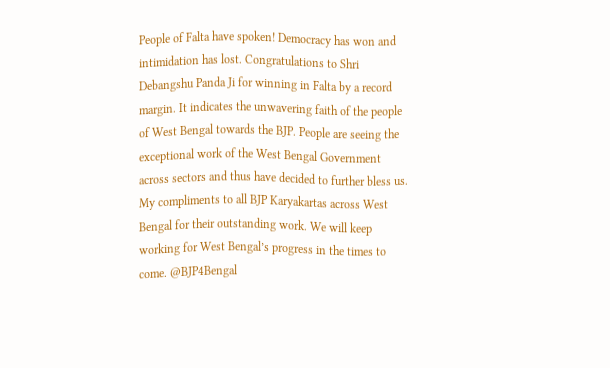People of Falta have spoken! Democracy has won and intimidation has lost. Congratulations to Shri Debangshu Panda Ji for winning in Falta by a record margin. It indicates the unwavering faith of the people of West Bengal towards the BJP. People are seeing the exceptional work of the West Bengal Government across sectors and thus have decided to further bless us. My compliments to all BJP Karyakartas across West Bengal for their outstanding work. We will keep working for West Bengal’s progress in the times to come. @BJP4Bengal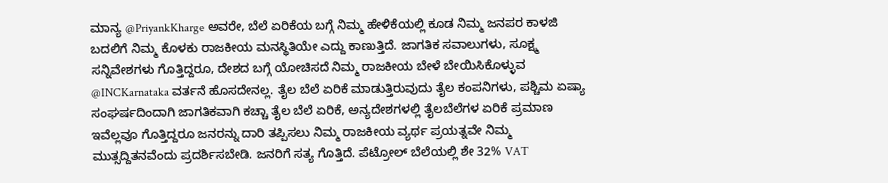ಮಾನ್ಯ @PriyankKharge ಅವರೇ, ಬೆಲೆ ಏರಿಕೆಯ ಬಗ್ಗೆ ನಿಮ್ಮ ಹೇಳಿಕೆಯಲ್ಲಿ ಕೂಡ ನಿಮ್ಮ ಜನಪರ ಕಾಳಜಿ ಬದಲಿಗೆ ನಿಮ್ಮ ಕೊಳಕು ರಾಜಕೀಯ ಮನಸ್ಥಿತಿಯೇ ಎದ್ದು ಕಾಣುತ್ತಿದೆ. ಜಾಗತಿಕ ಸವಾಲುಗಳು, ಸೂಕ್ಷ್ಮ ಸನ್ನಿವೇಶಗಳು ಗೊತ್ತಿದ್ದರೂ, ದೇಶದ ಬಗ್ಗೆ ಯೋಚಿಸದೆ ನಿಮ್ಮ ರಾಜಕೀಯ ಬೇಳೆ ಬೇಯಿಸಿಕೊಳ್ಳುವ @INCKarnataka ವರ್ತನೆ ಹೊಸದೇನಲ್ಲ. ತೈಲ ಬೆಲೆ ಏರಿಕೆ ಮಾಡುತ್ತಿರುವುದು ತೈಲ ಕಂಪನಿಗಳು, ಪಶ್ಚಿಮ ಏಷ್ಯಾ ಸಂಘರ್ಷದಿಂದಾಗಿ ಜಾಗತಿಕವಾಗಿ ಕಚ್ಚಾ ತೈಲ ಬೆಲೆ ಏರಿಕೆ, ಅನ್ಯದೇಶಗಳಲ್ಲಿ ತೈಲಬೆಲೆಗಳ ಏರಿಕೆ ಪ್ರಮಾಣ ಇವೆಲ್ಲವೂ ಗೊತ್ತಿದ್ದರೂ ಜನರನ್ನು ದಾರಿ ತಪ್ಪಿಸಲು ನಿಮ್ಮ ರಾಜಕೀಯ ವ್ಯರ್ಥ ಪ್ರಯತ್ನವೇ ನಿಮ್ಮ ಮುತ್ಸದ್ದಿತನವೆಂದು ಪ್ರದರ್ಶಿಸಬೇಡಿ. ಜನರಿಗೆ ಸತ್ಯ ಗೊತ್ತಿದೆ. ಪೆಟ್ರೋಲ್ ಬೆಲೆಯಲ್ಲಿ ಶೇ 32% VAT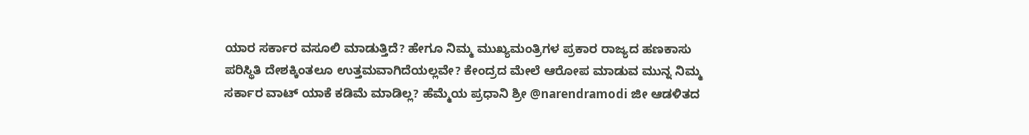ಯಾರ ಸರ್ಕಾರ ವಸೂಲಿ ಮಾಡುತ್ತಿದೆ? ಹೇಗೂ ನಿಮ್ಮ ಮುಖ್ಯಮಂತ್ರಿಗಳ ಪ್ರಕಾರ ರಾಜ್ಯದ ಹಣಕಾಸು ಪರಿಸ್ಥಿತಿ ದೇಶಕ್ಕಿಂತಲೂ ಉತ್ತಮವಾಗಿದೆಯಲ್ಲವೇ? ಕೇಂದ್ರದ ಮೇಲೆ ಆರೋಪ ಮಾಡುವ ಮುನ್ನ ನಿಮ್ಮ ಸರ್ಕಾರ ವಾಟ್ ಯಾಕೆ ಕಡಿಮೆ ಮಾಡಿಲ್ಲ? ಹೆಮ್ಮೆಯ ಪ್ರಧಾನಿ ಶ್ರೀ @narendramodi ಜೀ ಆಡಳಿತದ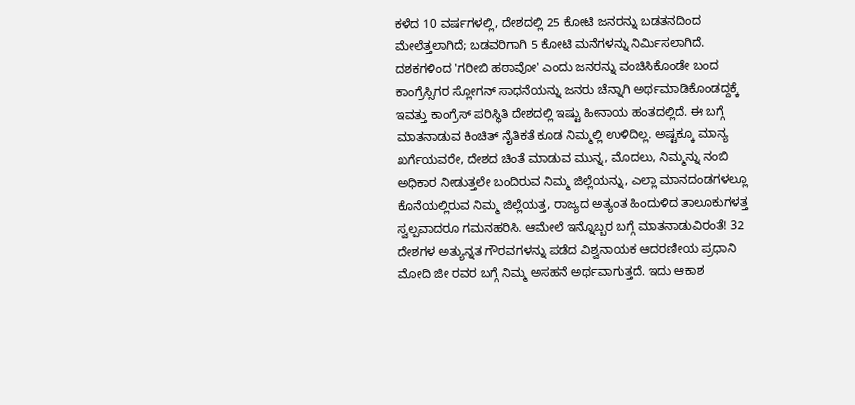ಕಳೆದ 10 ವರ್ಷಗಳಲ್ಲಿ, ದೇಶದಲ್ಲಿ 25 ಕೋಟಿ ಜನರನ್ನು ಬಡತನದಿಂದ ಮೇಲೆತ್ತಲಾಗಿದೆ; ಬಡವರಿಗಾಗಿ 5 ಕೋಟಿ ಮನೆಗಳನ್ನು ನಿರ್ಮಿಸಲಾಗಿದೆ. ದಶಕಗಳಿಂದ 'ಗರೀಬಿ ಹಠಾವೋ' ಎಂದು ಜನರನ್ನು ವಂಚಿಸಿಕೊಂಡೇ ಬಂದ ಕಾಂಗ್ರೆಸ್ಸಿಗರ ಸ್ಲೋಗನ್ ಸಾಧನೆಯನ್ನು ಜನರು ಚೆನ್ನಾಗಿ ಅರ್ಥಮಾಡಿಕೊಂಡದ್ದಕ್ಕೆ ಇವತ್ತು ಕಾಂಗ್ರೆಸ್ ಪರಿಸ್ಥಿತಿ ದೇಶದಲ್ಲಿ ಇಷ್ಟು ಹೀನಾಯ ಹಂತದಲ್ಲಿದೆ. ಈ ಬಗ್ಗೆ ಮಾತನಾಡುವ ಕಿಂಚಿತ್ ನೈತಿಕತೆ ಕೂಡ ನಿಮ್ಮಲ್ಲಿ ಉಳಿದಿಲ್ಲ. ಅಷ್ಟಕ್ಕೂ ಮಾನ್ಯ ಖರ್ಗೆಯವರೇ, ದೇಶದ ಚಿಂತೆ ಮಾಡುವ ಮುನ್ನ, ಮೊದಲು, ನಿಮ್ಮನ್ನು ನಂಬಿ ಅಧಿಕಾರ ನೀಡುತ್ತಲೇ ಬಂದಿರುವ ನಿಮ್ಮ ಜಿಲ್ಲೆಯನ್ನು, ಎಲ್ಲಾ ಮಾನದಂಡಗಳಲ್ಲೂ ಕೊನೆಯಲ್ಲಿರುವ ನಿಮ್ಮ ಜಿಲ್ಲೆಯತ್ತ, ರಾಜ್ಯದ ಅತ್ಯಂತ ಹಿಂದುಳಿದ ತಾಲೂಕುಗಳತ್ತ ಸ್ವಲ್ಪವಾದರೂ ಗಮನಹರಿಸಿ. ಆಮೇಲೆ ಇನ್ನೊಬ್ಬರ ಬಗ್ಗೆ ಮಾತನಾಡುವಿರಂತೆ! 32 ದೇಶಗಳ ಅತ್ಯುನ್ನತ ಗೌರವಗಳನ್ನು ಪಡೆದ ವಿಶ್ವನಾಯಕ ಆದರಣೀಯ ಪ್ರಧಾನಿ ಮೋದಿ ಜೀ ರವರ ಬಗ್ಗೆ ನಿಮ್ಮ ಅಸಹನೆ ಅರ್ಥವಾಗುತ್ತದೆ. ಇದು ಆಕಾಶ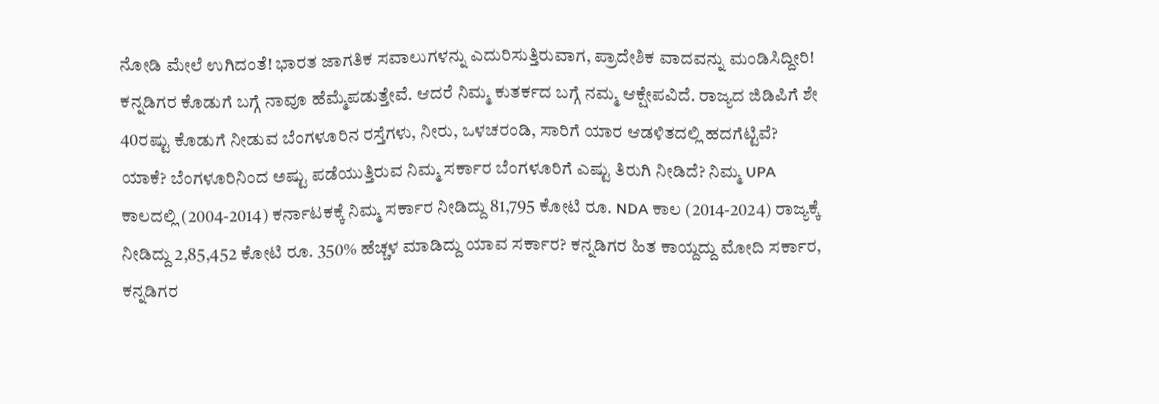ನೋಡಿ ಮೇಲೆ ಉಗಿದಂತೆ! ಭಾರತ ಜಾಗತಿಕ ಸವಾಲುಗಳನ್ನು ಎದುರಿಸುತ್ತಿರುವಾಗ, ಪ್ರಾದೇಶಿಕ ವಾದವನ್ನು ಮಂಡಿಸಿದ್ದೀರಿ! ಕನ್ನಡಿಗರ ಕೊಡುಗೆ ಬಗ್ಗೆ ನಾವೂ ಹೆಮ್ಮೆಪಡುತ್ತೇವೆ. ಆದರೆ ನಿಮ್ಮ ಕುತರ್ಕದ ಬಗ್ಗೆ ನಮ್ಮ ಆಕ್ಷೇಪವಿದೆ. ರಾಜ್ಯದ ಜಿಡಿಪಿಗೆ ಶೇ 40ರಷ್ಟು ಕೊಡುಗೆ ನೀಡುವ ಬೆಂಗಳೂರಿನ ರಸ್ತೆಗಳು, ನೀರು, ಒಳಚರಂಡಿ, ಸಾರಿಗೆ ಯಾರ ಆಡಳಿತದಲ್ಲಿ ಹದಗೆಟ್ಟಿವೆ? ಯಾಕೆ? ಬೆಂಗಳೂರಿನಿಂದ ಅಷ್ಟು ಪಡೆಯುತ್ತಿರುವ ನಿಮ್ಮ ಸರ್ಕಾರ ಬೆಂಗಳೂರಿಗೆ ಎಷ್ಟು ತಿರುಗಿ ನೀಡಿದೆ? ನಿಮ್ಮ UPA ಕಾಲದಲ್ಲಿ (2004-2014) ಕರ್ನಾಟಕಕ್ಕೆ ನಿಮ್ಮ ಸರ್ಕಾರ ನೀಡಿದ್ದು 81,795 ಕೋಟಿ ರೂ. NDA ಕಾಲ (2014-2024) ರಾಜ್ಯಕ್ಕೆ ನೀಡಿದ್ದು 2,85,452 ಕೋಟಿ ರೂ. 350% ಹೆಚ್ಚಳ ಮಾಡಿದ್ದು ಯಾವ ಸರ್ಕಾರ? ಕನ್ನಡಿಗರ ಹಿತ ಕಾಯ್ದದ್ದು ಮೋದಿ ಸರ್ಕಾರ, ಕನ್ನಡಿಗರ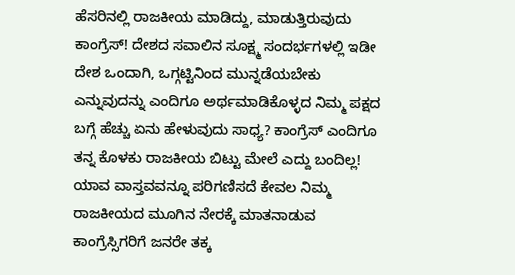ಹೆಸರಿನಲ್ಲಿ ರಾಜಕೀಯ ಮಾಡಿದ್ದು, ಮಾಡುತ್ತಿರುವುದು ಕಾಂಗ್ರೆಸ್! ದೇಶದ ಸವಾಲಿನ ಸೂಕ್ಷ್ಮ ಸಂದರ್ಭಗಳಲ್ಲಿ ಇಡೀ ದೇಶ ಒಂದಾಗಿ, ಒಗ್ಗಟ್ಟಿನಿಂದ ಮುನ್ನಡೆಯಬೇಕು ಎನ್ನುವುದನ್ನು ಎಂದಿಗೂ ಅರ್ಥಮಾಡಿಕೊಳ್ಳದ ನಿಮ್ಮ ಪಕ್ಷದ ಬಗ್ಗೆ ಹೆಚ್ಚು ಏನು ಹೇಳುವುದು ಸಾಧ್ಯ? ಕಾಂಗ್ರೆಸ್ ಎಂದಿಗೂ ತನ್ನ ಕೊಳಕು ರಾಜಕೀಯ ಬಿಟ್ಟು ಮೇಲೆ ಎದ್ದು ಬಂದಿಲ್ಲ! ಯಾವ ವಾಸ್ತವವನ್ನೂ ಪರಿಗಣಿಸದೆ ಕೇವಲ ನಿಮ್ಮ ರಾಜಕೀಯದ ಮೂಗಿನ ನೇರಕ್ಕೆ ಮಾತನಾಡುವ ಕಾಂಗ್ರೆಸ್ಸಿಗರಿಗೆ ಜನರೇ ತಕ್ಕ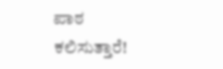ಪಾಠ ಕಲಿಸುತ್ತಾರೆ!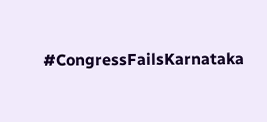#CongressFailsKarnataka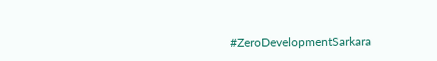#ZeroDevelopmentSarkara